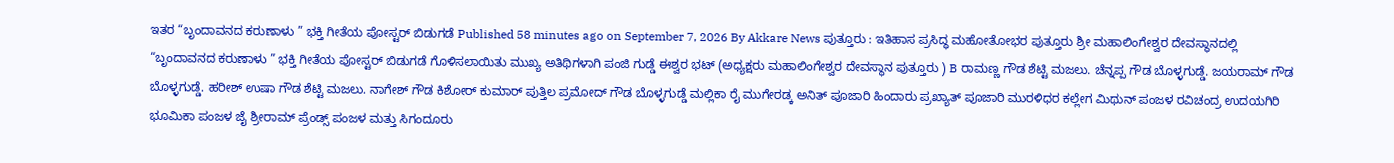ಇತರ “ಬೃಂದಾವನದ ಕರುಣಾಳು ” ಭಕ್ತಿ ಗೀತೆಯ ಪೋಸ್ಟರ್ ಬಿಡುಗಡೆ Published 58 minutes ago on September 7, 2026 By Akkare News ಪುತ್ತೂರು : ಇತಿಹಾಸ ಪ್ರಸಿದ್ಧ ಮಹೋತೋಭರ ಪುತ್ತೂರು ಶ್ರೀ ಮಹಾಲಿಂಗೇಶ್ವರ ದೇವಸ್ಥಾನದಲ್ಲಿ “ಬೃಂದಾವನದ ಕರುಣಾಳು ” ಭಕ್ತಿ ಗೀತೆಯ ಪೋಸ್ಟರ್ ಬಿಡುಗಡೆ ಗೊಳಿಸಲಾಯಿತು ಮುಖ್ಯ ಅತಿಥಿಗಳಾಗಿ ಪಂಜಿ ಗುಡ್ಡೆ ಈಶ್ವರ ಭಟ್ (ಅಧ್ಯಕ್ಷರು ಮಹಾಲಿಂಗೇಶ್ವರ ದೇವಸ್ಥಾನ ಪುತ್ತೂರು ) B ರಾಮಣ್ಣ ಗೌಡ ಶೆಟ್ಟಿ ಮಜಲು. ಚೆನ್ನಪ್ಪ ಗೌಡ ಬೊಳ್ಳಗುಡ್ಡೆ. ಜಯರಾಮ್ ಗೌಡ ಬೊಳ್ಳಗುಡ್ಡೆ. ಹರೀಶ್ ಉಷಾ ಗೌಡ ಶೆಟ್ಟಿ ಮಜಲು. ನಾಗೇಶ್ ಗೌಡ ಕಿಶೋರ್ ಕುಮಾರ್ ಪುತ್ತಿಲ ಪ್ರಮೋದ್ ಗೌಡ ಬೊಳ್ಳಗುಡ್ಡೆ ಮಲ್ಲಿಕಾ ರೈ ಮುಗೇರಡ್ಕ ಅನಿತ್ ಪೂಜಾರಿ ಹಿಂದಾರು ಪ್ರಖ್ಯಾತ್ ಪೂಜಾರಿ ಮುರಳಿಧರ ಕಲ್ಲೇಗ ಮಿಥುನ್ ಪಂಜಳ ರವಿಚಂದ್ರ ಉದಯಗಿರಿ ಭೂಮಿಕಾ ಪಂಜಳ ಜೈ ಶ್ರೀರಾಮ್ ಪ್ರೆಂಡ್ಸ್ ಪಂಜಳ ಮತ್ತು ಸಿಗಂದೂರು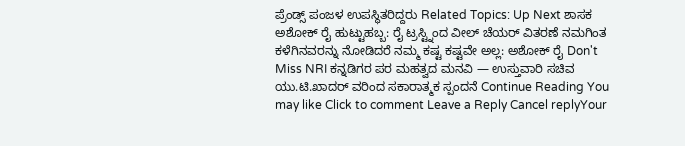ಪ್ರೆಂಡ್ಸ್ ಪಂಜಳ ಉಪಸ್ಥಿತರಿದ್ದರು Related Topics: Up Next ಶಾಸಕ ಅಶೋಕ್ ರೈ ಹುಟ್ಟುಹಬ್ಬ: ರೈ ಟ್ರಸ್ಟ್ನಿಂದ ವೀಲ್ ಚೆಯರ್ ವಿತರಣೆ ನಮಗಿಂತ ಕಳೆಗಿನವರನ್ನು ನೋಡಿದರೆ ನಮ್ಮ ಕಷ್ಟ ಕಷ್ಟವೇ ಅಲ್ಲ: ಅಶೋಕ್ ರೈ Don't Miss NRI ಕನ್ನಡಿಗರ ಪರ ಮಹತ್ವದ ಮನವಿ — ಉಸ್ತುವಾರಿ ಸಚಿವ ಯು.ಟಿ.ಖಾದರ್ ವರಿಂದ ಸಕಾರಾತ್ಮಕ ಸ್ಪಂದನೆ Continue Reading You may like Click to comment Leave a Reply Cancel replyYour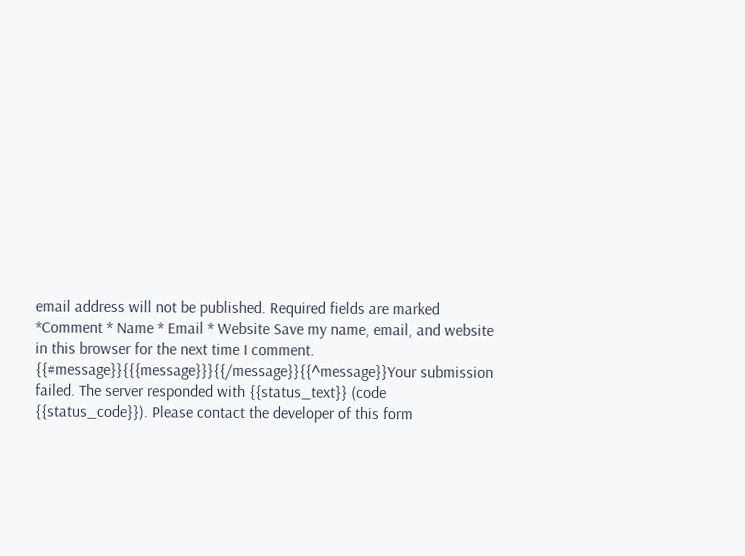email address will not be published. Required fields are marked *Comment * Name * Email * Website Save my name, email, and website in this browser for the next time I comment. {{#message}}{{{message}}}{{/message}}{{^message}}Your submission failed. The server responded with {{status_text}} (code {{status_code}}). Please contact the developer of this form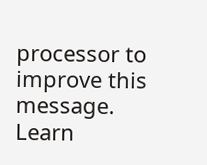processor to improve this message. Learn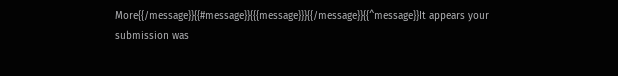More{{/message}}{{#message}}{{{message}}}{{/message}}{{^message}}It appears your submission was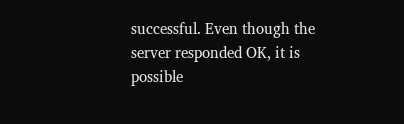successful. Even though the server responded OK, it is possible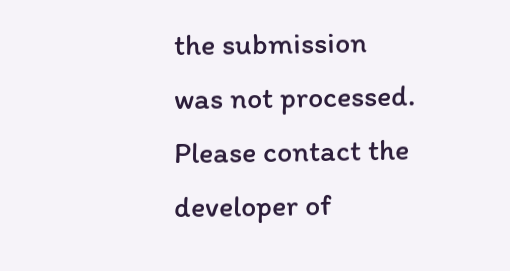the submission was not processed. Please contact the developer of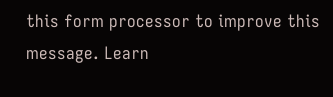this form processor to improve this message. Learn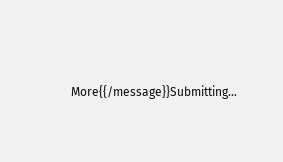More{{/message}}Submitting…